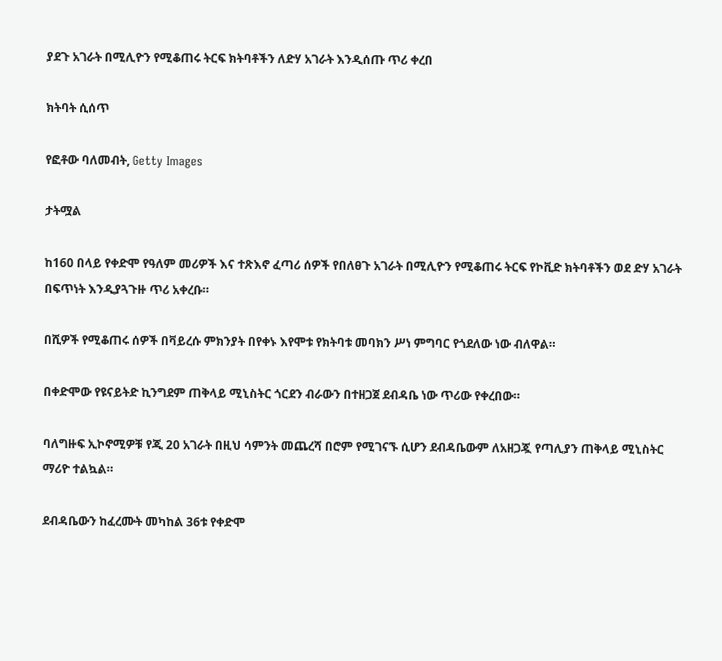ያደጉ አገራት በሚሊዮን የሚቆጠሩ ትርፍ ክትባቶችን ለድሃ አገራት እንዲሰጡ ጥሪ ቀረበ

ክትባት ሲሰጥ

የፎቶው ባለመብት, Getty Images

ታትሟል

ከ160 በላይ የቀድሞ የዓለም መሪዎች እና ተጽእኖ ፈጣሪ ሰዎች የበለፀጉ አገራት በሚሊዮን የሚቆጠሩ ትርፍ የኮቪድ ክትባቶችን ወደ ድሃ አገራት በፍጥነት እንዲያጓጉዙ ጥሪ አቀረቡ።

በሺዎች የሚቆጠሩ ሰዎች በቫይረሱ ምክንያት በየቀኑ እየሞቱ የክትባቱ መባክን ሥነ ምግባር የጎደለው ነው ብለዋል።

በቀድሞው የዩናይትድ ኪንግደም ጠቅላይ ሚኒስትር ጎርደን ብራውን በተዘጋጀ ደብዳቤ ነው ጥሪው የቀረበው።

ባለግዙፍ ኢኮኖሚዎቹ የጂ 20 አገራት በዚህ ሳምንት መጨረሻ በሮም የሚገናኙ ሲሆን ደብዳቤውም ለአዘጋጇ የጣሊያን ጠቅላይ ሚኒስትር ማሪዮ ተልኳል።

ደብዳቤውን ከፈረሙት መካከል 36ቱ የቀድሞ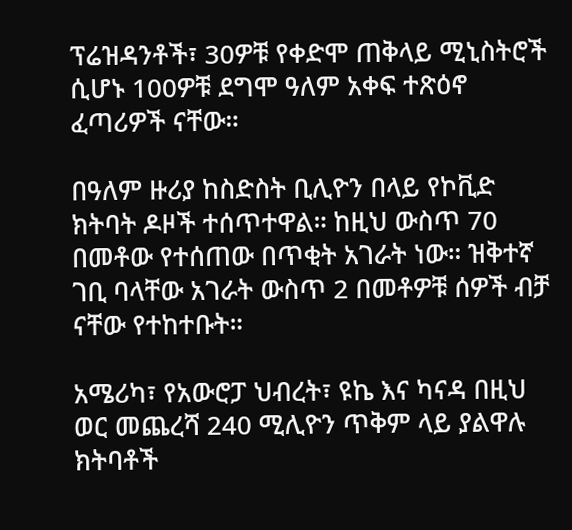ፕሬዝዳንቶች፣ 30ዎቹ የቀድሞ ጠቅላይ ሚኒስትሮች ሲሆኑ 100ዎቹ ደግሞ ዓለም አቀፍ ተጽዕኖ ፈጣሪዎች ናቸው።

በዓለም ዙሪያ ከስድስት ቢሊዮን በላይ የኮቪድ ክትባት ዶዞች ተሰጥተዋል። ከዚህ ውስጥ 70 በመቶው የተሰጠው በጥቂት አገራት ነው። ዝቅተኛ ገቢ ባላቸው አገራት ውስጥ 2 በመቶዎቹ ሰዎች ብቻ ናቸው የተከተቡት።

አሜሪካ፣ የአውሮፓ ህብረት፣ ዩኬ እና ካናዳ በዚህ ወር መጨረሻ 240 ሚሊዮን ጥቅም ላይ ያልዋሉ ክትባቶች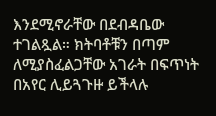እንደሚኖራቸው በደብዳቤው ተገልጿል። ክትባቶቹን በጣም ለሚያስፈልጋቸው አገራት በፍጥነት በአየር ሊይጓጉዙ ይችላሉ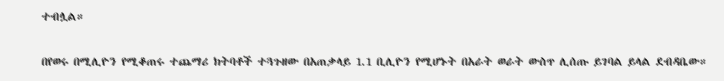ተብሏል።

በየወሩ በሚሊዮን የሚቆጠሩ ተጨማሪ ክትባቶች ተጓጉዘው በአጠቃላይ 1.1 ቢሊዮን የሚሆኑት በአራት ወራት ውስጥ ሊሰጡ ይገባል ይላል ደብዳቤው።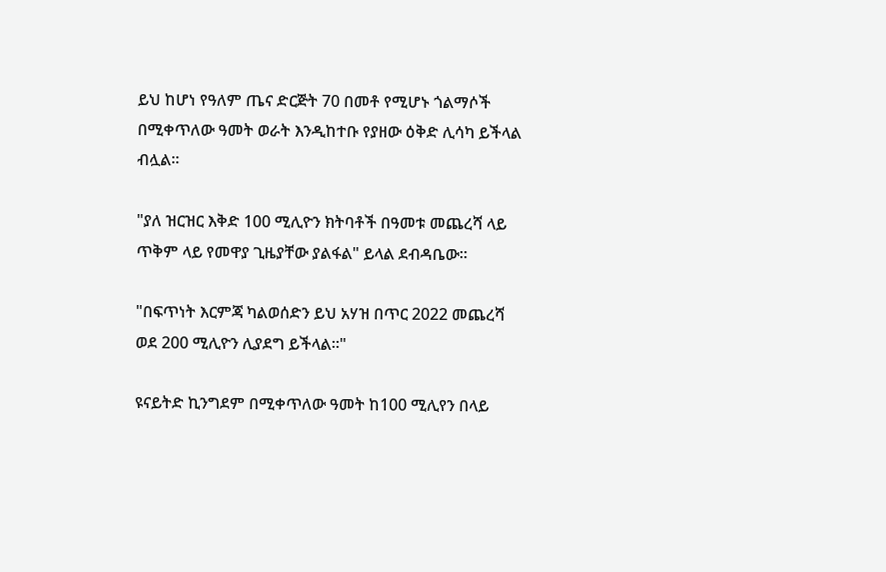ይህ ከሆነ የዓለም ጤና ድርጅት 70 በመቶ የሚሆኑ ጎልማሶች በሚቀጥለው ዓመት ወራት እንዲከተቡ የያዘው ዕቅድ ሊሳካ ይችላል ብሏል።

"ያለ ዝርዝር እቅድ 100 ሚሊዮን ክትባቶች በዓመቱ መጨረሻ ላይ ጥቅም ላይ የመዋያ ጊዜያቸው ያልፋል" ይላል ደብዳቤው።

"በፍጥነት እርምጃ ካልወሰድን ይህ አሃዝ በጥር 2022 መጨረሻ ወደ 200 ሚሊዮን ሊያደግ ይችላል።"

ዩናይትድ ኪንግደም በሚቀጥለው ዓመት ከ100 ሚሊየን በላይ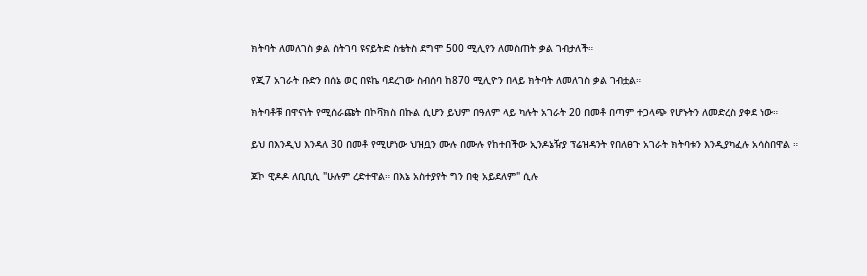ክትባት ለመለገስ ቃል ስትገባ ዩናይትድ ስቴትስ ደግሞ 500 ሚሊየን ለመስጠት ቃል ገብታለች።

የጂ7 አገራት ቡድን በሰኔ ወር በዩኬ ባደረገው ስብሰባ ከ870 ሚሊዮን በላይ ክትባት ለመለገስ ቃል ገብቷል።

ክትባቶቹ በዋናነት የሚሰራጩት በኮቫክስ በኩል ሲሆን ይህም በዓለም ላይ ካሉት አገራት 20 በመቶ በጣም ተጋላጭ የሆኑትን ለመድረስ ያቀደ ነው።

ይህ በእንዲህ እንዳለ 30 በመቶ የሚሆነው ህዝቧን ሙሉ በሙሉ የከተበችው ኢንዶኔዥያ ፕሬዝዳንት የበለፀጉ አገራት ክትባቱን እንዲያካፈሉ አሳስበዋል ።

ጆኮ ዊዶዶ ለቢቢሲ "ሁሉም ረድተዋል። በእኔ አስተያየት ግን በቂ አይደለም" ሲሉ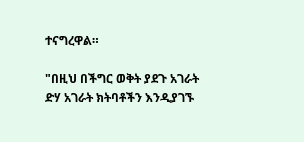ተናግረዋል።

"በዚህ በችግር ወቅት ያደጉ አገራት ድሃ አገራት ክትባቶችን እንዲያገኙ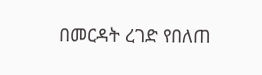በመርዳት ረገድ የበለጠ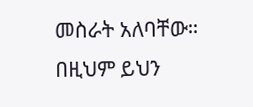መስራት አለባቸው። በዚህም ይህን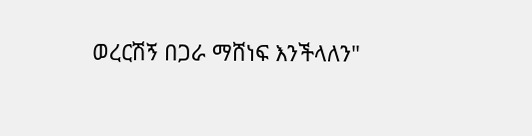ወረርሽኝ በጋራ ማሸነፍ እንችላለን"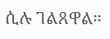ሲሉ ገልጸዋል።